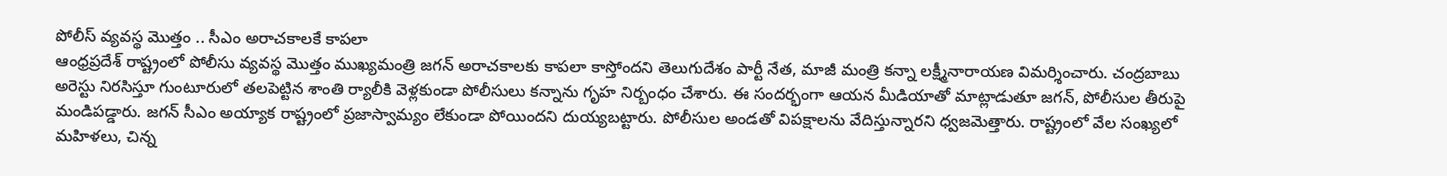పోలీస్ వ్యవస్థ మొత్తం .. సీఎం అరాచకాలకే కాపలా
ఆంధ్రప్రదేశ్ రాష్ట్రంలో పోలీసు వ్యవస్థ మొత్తం ముఖ్యమంత్రి జగన్ అరాచకాలకు కాపలా కాస్తోందని తెలుగుదేశం పార్టీ నేత, మాజీ మంత్రి కన్నా లక్ష్మీనారాయణ విమర్శించారు. చంద్రబాబు అరెస్టు నిరసిస్తూ గుంటూరులో తలపెట్టిన శాంతి ర్యాలీకి వెళ్లకుండా పోలీసులు కన్నాను గృహ నిర్బంధం చేశారు. ఈ సందర్భంగా ఆయన మీడియాతో మాట్లాడుతూ జగన్, పోలీసుల తీరుపై మండిపడ్డారు. జగన్ సీఎం అయ్యాక రాష్ట్రంలో ప్రజాస్వామ్యం లేకుండా పోయిందని దుయ్యబట్టారు. పోలీసుల అండతో విపక్షాలను వేదిస్తున్నారని ధ్వజమెత్తారు. రాష్ట్రంలో వేల సంఖ్యలో మహిళలు, చిన్న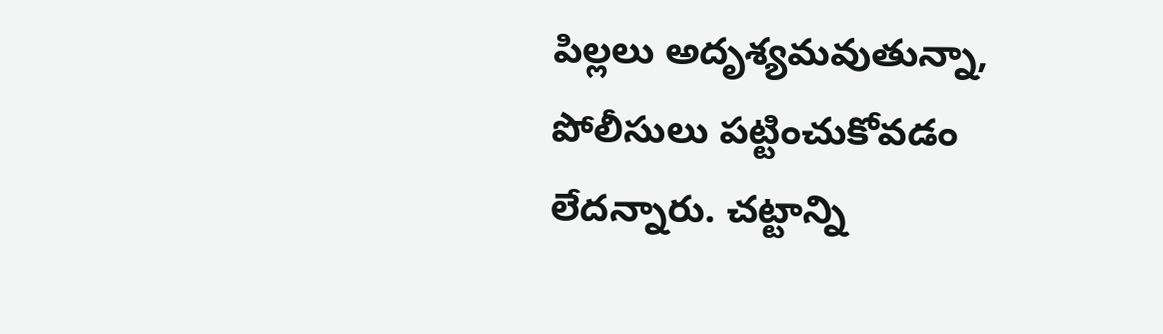పిల్లలు అదృశ్యమవుతున్నా, పోలీసులు పట్టించుకోవడం లేదన్నారు. చట్టాన్ని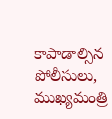కాపాడాల్సిన పోలీసులు, ముఖ్యమంత్రి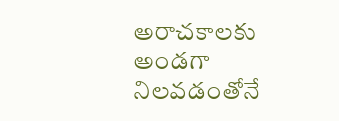అరాచకాలకు అండగా నిలవడంతోనే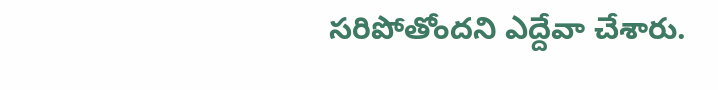సరిపోతోందని ఎద్దేవా చేశారు.